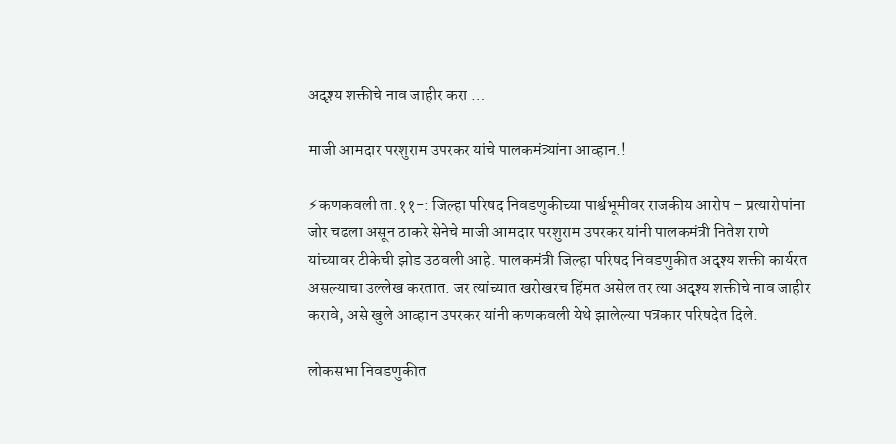अदृश्य शक्तीचे नाव जाहीर करा …

माजी आमदार परशुराम उपरकर यांचे पालकमंत्र्यांना आव्हान.!

⚡कणकवली ता.११-: जिल्हा परिषद निवडणुकीच्या पार्श्वभूमीवर राजकीय आरोप – प्रत्यारोपांना जोर चढला असून ठाकरे सेनेचे माजी आमदार परशुराम उपरकर यांनी पालकमंत्री नितेश राणे यांच्यावर टीकेची झोड उठवली आहे. पालकमंत्री जिल्हा परिषद निवडणुकीत अदृश्य शक्ती कार्यरत असल्याचा उल्लेख करतात. जर त्यांच्यात खरोखरच हिंमत असेल तर त्या अदृश्य शक्तीचे नाव जाहीर करावे, असे खुले आव्हान उपरकर यांनी कणकवली येथे झालेल्या पत्रकार परिषदेत दिले.

लोकसभा निवडणुकीत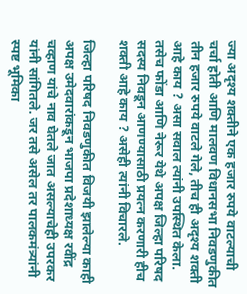ज्या अदृश्य शक्तीने एक हजार रुपये वाटल्याची चर्चा होती आणि मालवण विधानसभा निवडणुकीत तीन हजार रुपये वाटले गेले, तीच ही अदृश्य शक्ती आहे काय ? असा सवाल त्यांनी उपस्थित केला. तसेच फोंडा आणि नेरूर येथे अपक्ष जिल्हा परिषद सदस्य निवडून आणण्यासाठी प्रयत्न करणारी हीच शक्ती आहे काय ? असेही त्यांनी विचारले.

जिल्हा परिषद निवडणुकीत विजयी झालेल्या काही अपक्ष उमेदवारांकडून भाजपा प्रदेशाध्यक्ष रवींद्र चव्हाण यांचे नाव घेतले जात असल्याचेही उपरकर यांनी सांगितले. जर तसे असेल तर पालकमंत्र्यांनी स्पष्ट भूमिका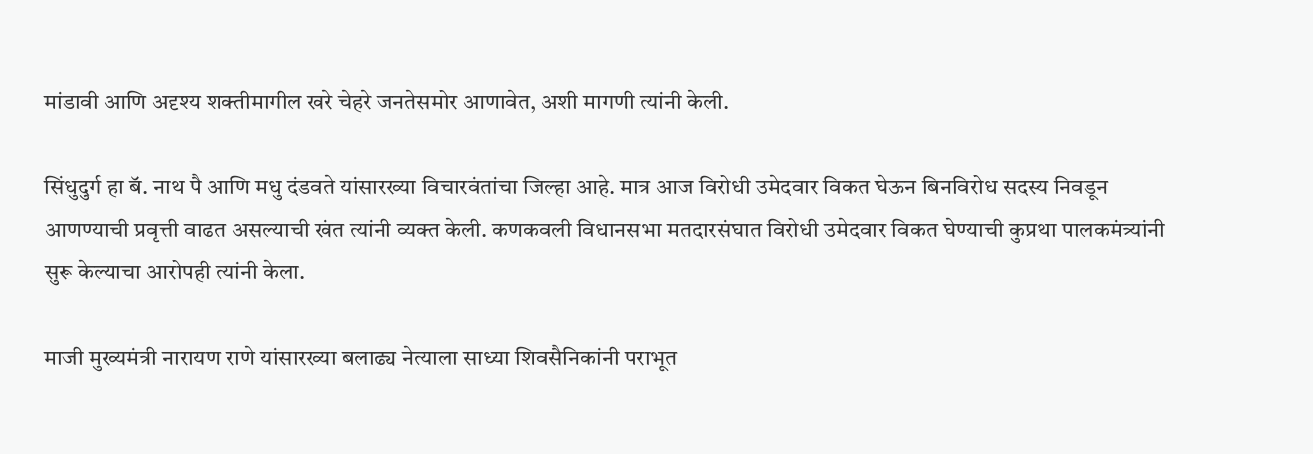मांडावी आणि अदृश्य शक्तीमागील खरे चेहरे जनतेसमोर आणावेत, अशी मागणी त्यांनी केली.

सिंधुदुर्ग हा बॅ. नाथ पै आणि मधु दंडवते यांसारख्या विचारवंतांचा जिल्हा आहे. मात्र आज विरोधी उमेदवार विकत घेऊन बिनविरोध सदस्य निवडून आणण्याची प्रवृत्ती वाढत असल्याची खंत त्यांनी व्यक्त केली. कणकवली विधानसभा मतदारसंघात विरोधी उमेदवार विकत घेण्याची कुप्रथा पालकमंत्र्यांनी सुरू केल्याचा आरोपही त्यांनी केला.

माजी मुख्यमंत्री नारायण राणे यांसारख्या बलाढ्य नेत्याला साध्या शिवसैनिकांनी पराभूत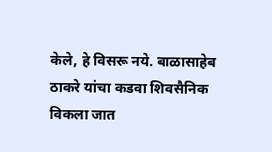केले, हे विसरू नये. बाळासाहेब ठाकरे यांचा कडवा शिवसैनिक विकला जात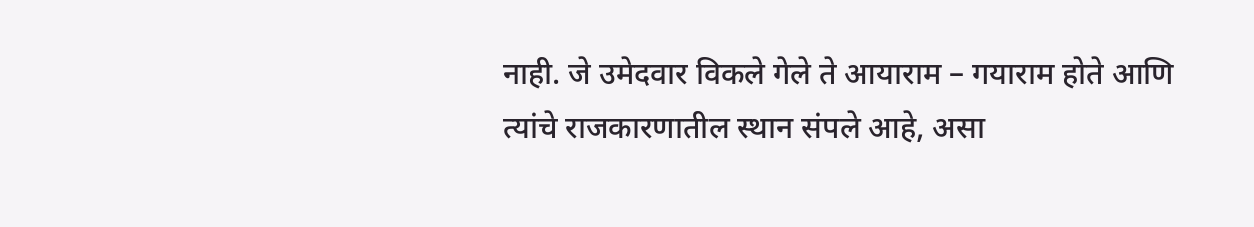नाही. जे उमेदवार विकले गेले ते आयाराम – गयाराम होते आणि त्यांचे राजकारणातील स्थान संपले आहे, असा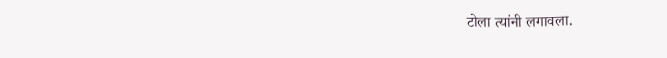टोला त्यांनी लगावला.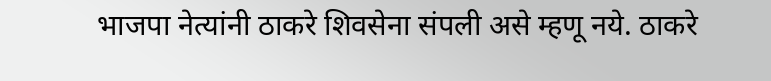भाजपा नेत्यांनी ठाकरे शिवसेना संपली असे म्हणू नये. ठाकरे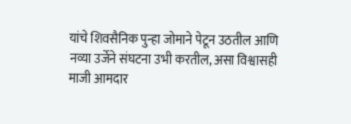यांचे शिवसैनिक पुन्हा जोमाने पेटून उठतील आणि नव्या उर्जेने संघटना उभी करतील, असा विश्वासही माजी आमदार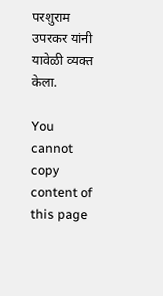परशुराम उपरकर यांनी यावेळी व्यक्त केला.

You cannot copy content of this page